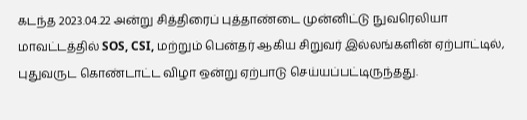கடந்த 2023.04.22 அன்று சித்திரைப் புத்தாண்டை முன்னிட்டு நுவரெலியா மாவட்டத்தில் SOS, CSI, மற்றும் பென்தர் ஆகிய சிறுவர் இல்லங்களின் ஏற்பாட்டில், புதுவருட கொண்டாட்ட விழா ஒன்று ஏற்பாடு செய்யப்பட்டிருந்தது.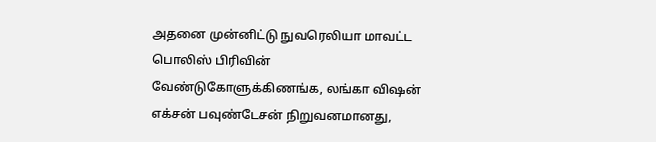அதனை முன்னிட்டு நுவரெலியா மாவட்ட பொலிஸ் பிரிவின் வேண்டுகோளுக்கிணங்க, லங்கா விஷன் எக்சன் பவுண்டேசன் நிறுவனமானது,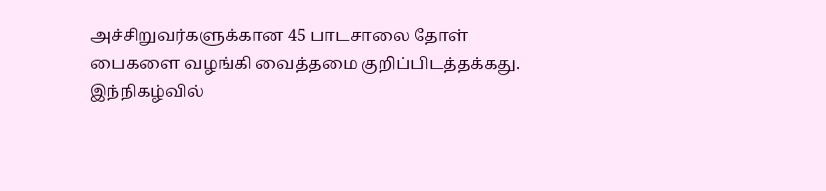அச்சிறுவர்களுக்கான 45 பாடசாலை தோள் பைகளை வழங்கி வைத்தமை குறிப்பிடத்தக்கது.
இந்நிகழ்வில்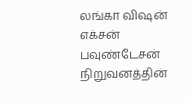லங்கா விஷன் எக்சன் பவுண்டேசன் நிறுவனத்தின்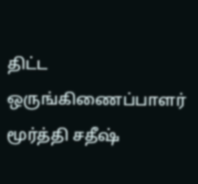திட்ட ஒருங்கிணைப்பாளர் மூர்த்தி சதீஷ்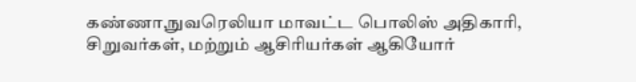கண்ணா,நுவரெலியா மாவட்ட பொலிஸ் அதிகாரி, சிறுவர்கள், மற்றும் ஆசிரியர்கள் ஆகியோர்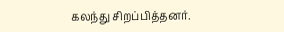கலந்து சிறப்பித்தனர்.